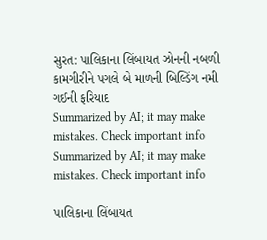સુરત: પાલિકાના લિંબાયત ઝોનની નબળી કામગીરીને પગલે બે માળની બિલ્ડિંગ નમી ગઈની ફરિયાદ
Summarized by AI; it may make mistakes. Check important info
Summarized by AI; it may make mistakes. Check important info

પાલિકાના લિંબાયત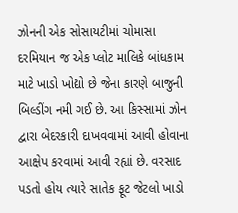ઝોનની એક સોસાયટીમાં ચોમાસા દરમિયાન જ એક પ્લોટ માલિકે બાંધકામ માટે ખાડો ખોદ્યો છે જેના કારણે બાજુની બિલ્ડીંગ નમી ગઈ છે. આ કિસ્સામાં ઝોન દ્વારા બેદરકારી દાખવવામાં આવી હોવાના આક્ષેપ કરવામાં આવી રહ્યાં છે. વરસાદ પડતો હોય ત્યારે સાતેક ફૂટ જેટલો ખાડો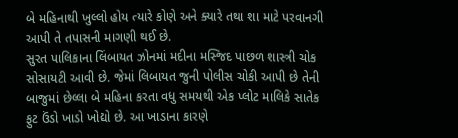બે મહિનાથી ખુલ્લો હોય ત્યારે કોણે અને ક્યારે તથા શા માટે પરવાનગી આપી તે તપાસની માગણી થઈ છે.
સુરત પાલિકાના લિંબાયત ઝોનમાં મદીના મસ્જિદ પાછળ શાસ્ત્રી ચોક સોસાયટી આવી છે. જેમાં લિબાયત જુની પોલીસ ચોકી આપી છે તેની બાજુમાં છેલ્લા બે મહિના કરતા વધુ સમયથી એક પ્લોટ માલિકે સાતેક ફુટ ઉંડો ખાડો ખોદ્યો છે. આ ખાડાના કારણે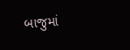બાજુમાં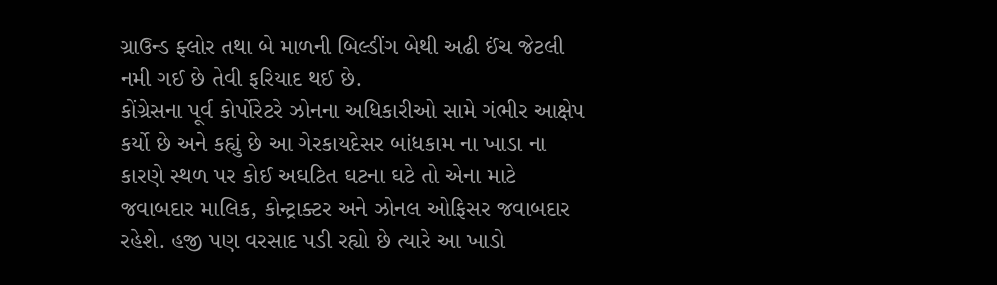ગ્રાઉન્ડ ફ્લોર તથા બે માળની બિલ્ડીંગ બેથી અઢી ઈંચ જેટલી નમી ગઈ છે તેવી ફરિયાદ થઈ છે.
કોંગ્રેસના પૂર્વ કોર્પોરેટરે ઝોનના અધિકારીઓ સામે ગંભીર આક્ષેપ કર્યો છે અને કહ્યું છે આ ગેરકાયદેસર બાંધકામ ના ખાડા ના કારણે સ્થળ પર કોઈ અઘટિત ઘટના ઘટે તો એના માટે જવાબદાર માલિક, કોન્ટ્રાક્ટર અને ઝોનલ ઓફિસર જવાબદાર રહેશે. હજી પણ વરસાદ પડી રહ્યો છે ત્યારે આ ખાડો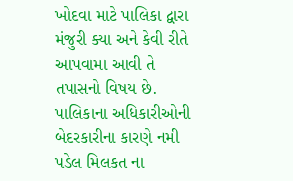ખોદવા માટે પાલિકા દ્વારા મંજુરી ક્યા અને કેવી રીતે આપવામા આવી તે તપાસનો વિષય છે. પાલિકાના અધિકારીઓની બેદરકારીના કારણે નમી પડેલ મિલકત ના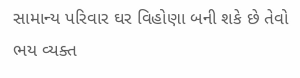સામાન્ય પરિવાર ઘર વિહોણા બની શકે છે તેવો ભય વ્યક્ત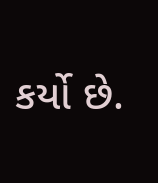કર્યો છે.